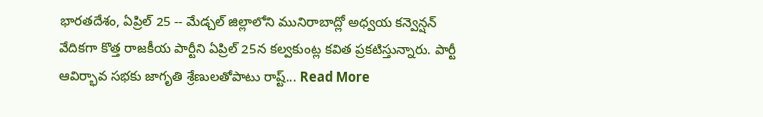భారతదేశం, ఏప్రిల్ 25 -- మేడ్చల్ జిల్లాలోని మునిరాబాద్లో అధ్వయ కన్వెన్షన్ వేదికగా కొత్త రాజకీయ పార్టీని ఏప్రిల్ 25న కల్వకుంట్ల కవిత ప్రకటిస్తున్నారు. పార్టీ ఆవిర్భావ సభకు జాగృతి శ్రేణులతోపాటు రాష్ట్... Read More